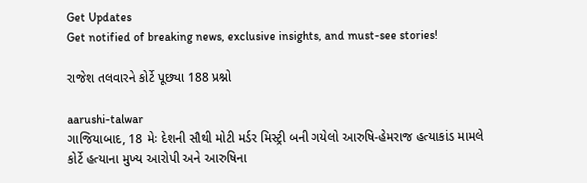Get Updates
Get notified of breaking news, exclusive insights, and must-see stories!

રાજેશ તલવારને કોર્ટે પૂછ્યા 188 પ્રશ્નો

aarushi-talwar
ગાજિયાબાદ, 18 મેઃ દેશની સૌથી મોટી મર્ડર મિસ્ટ્રી બની ગયેલો આરુષિ-હેમરાજ હત્યાકાંડ મામલે કોર્ટે હત્યાના મુખ્ય આરોપી અને આરુષિના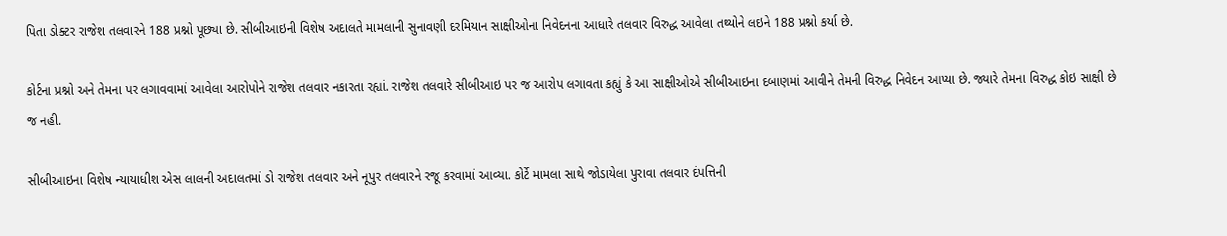પિતા ડોક્ટર રાજેશ તલવારને 188 પ્રશ્નો પૂછ્યા છે. સીબીઆઇની વિશેષ અદાલતે મામલાની સુનાવણી દરમિયાન સાક્ષીઓના નિવેદનના આધારે તલવાર વિરુદ્ધ આવેલા તથ્યોને લઇને 188 પ્રશ્નો કર્યા છે.

કોર્ટના પ્રશ્નો અને તેમના પર લગાવવામાં આવેલા આરોપોને રાજેશ તલવાર નકારતા રહ્યાં. રાજેશ તલવારે સીબીઆઇ પર જ આરોપ લગાવતા કહ્યું કે આ સાક્ષીઓએ સીબીઆઇના દબાણમાં આવીને તેમની વિરુદ્ધ નિવેદન આપ્યા છે. જ્યારે તેમના વિરુદ્ધ કોઇ સાક્ષી છે જ નહી.

સીબીઆઇના વિશેષ ન્યાયાધીશ એસ લાલની અદાલતમાં ડો રાજેશ તલવાર અને નૂપુર તલવારને રજૂ કરવામાં આવ્યા. કોર્ટે મામલા સાથે જોડાયેલા પુરાવા તલવાર દંપત્તિની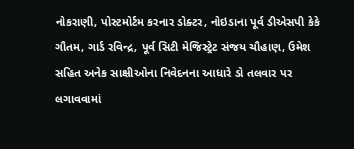નોકરાણી, પોસ્ટમોર્ટમ કરનાર ડોક્ટર, નોઇડાના પૂર્વ ડીએસપી કેકે ગૌતમ, ગાર્ડ રવિન્દ્ર, પૂર્વ સિટી મેજિસ્ટ્રેટ સંજય ચૌહાણ, ઉમેશ સહિત અનેક સાક્ષીઓના નિવેદનના આધારે ડો તલવાર પર લગાવવામાં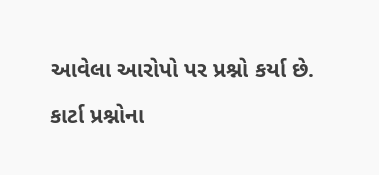આવેલા આરોપો પર પ્રશ્નો કર્યા છે.

કાર્ટા પ્રશ્નોના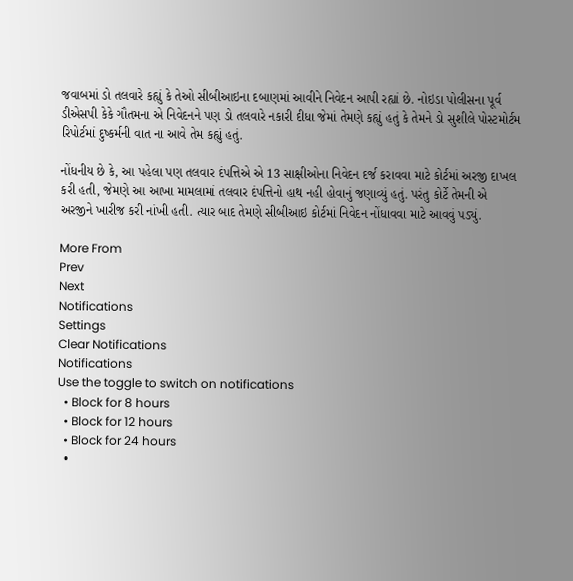જવાબમાં ડો તલવારે કહ્યું કે તેઓ સીબીઆઇના દબાણમાં આવીને નિવેદન આપી રહ્યાં છે. નોઇડા પોલીસના પૂર્વ ડીએસપી કેકે ગૌતમના એ નિવેદનને પણ ડો તલવારે નકારી દીધા જેમાં તેમણે કહ્યું હતું કે તેમને ડો સુશીલે પોસ્ટમોર્ટમ રિપોર્ટમાં દુષ્કર્મની વાત ના આવે તેમ કહ્યું હતું.

નોંધનીય છે કે, આ પહેલા પણ તલવાર દંપત્તિએ એ 13 સાક્ષીઓના નિવેદન દર્જ કરાવવા માટે કોર્ટમાં અરજી દાખલ કરી હતી, જેમણે આ આખા મામલામાં તલવાર દંપત્તિનો હાથ નહી હોવાનું જણાવ્યું હતું. પરંતુ કોર્ટે તેમની એ અરજીને ખારીજ કરી નાંખી હતી. ત્યાર બાદ તેમણે સીબીઆઇ કોર્ટમાં નિવેદન નોંધાવવા માટે આવવું પડ્યું.

More From
Prev
Next
Notifications
Settings
Clear Notifications
Notifications
Use the toggle to switch on notifications
  • Block for 8 hours
  • Block for 12 hours
  • Block for 24 hours
  •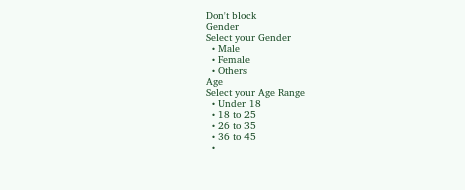Don't block
Gender
Select your Gender
  • Male
  • Female
  • Others
Age
Select your Age Range
  • Under 18
  • 18 to 25
  • 26 to 35
  • 36 to 45
  •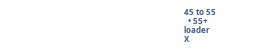45 to 55
  • 55+
loader
X